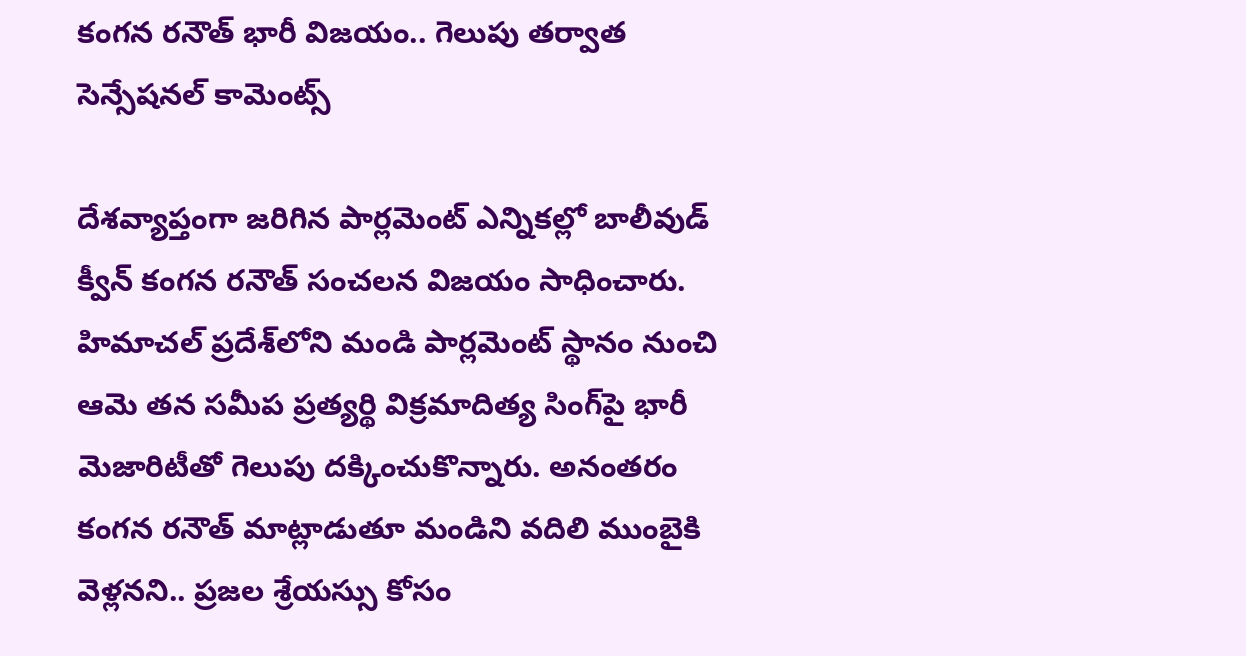కంగన రనౌత్ భారీ విజయం.. గెలుపు తర్వాత సెన్సేషనల్ కామెంట్స్

దేశవ్యాప్తంగా జరిగిన పార్లమెంట్ ఎన్నికల్లో బాలీవుడ్ క్వీన్ కంగన రనౌత్ సంచలన విజయం సాధించారు. హిమాచల్ ప్రదేశ్‌లోని మండి పార్లమెంట్ స్థానం నుంచి ఆమె తన సమీప ప్రత్యర్థి విక్రమాదిత్య సింగ్‌పై భారీ మెజారిటీతో గెలుపు దక్కించుకొన్నారు. అనంతరం కంగన రనౌత్ మాట్లాడుతూ మండిని వదిలి ముంబైకి వెళ్లనని.. ప్రజల శ్రేయస్సు కోసం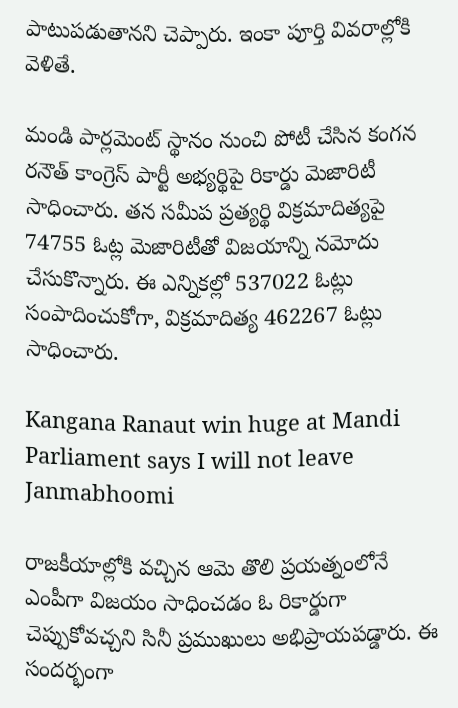పాటుపడుతానని చెప్పారు. ఇంకా పూర్తి వివరాల్లోకి వెళితే.

మండి పార్లమెంట్ స్థానం నుంచి పోటీ చేసిన కంగన రనౌత్ కాంగ్రెస్ పార్టీ అభ్యర్థిపై రికార్డు మెజారిటీ సాధించారు. తన సమీప ప్రత్యర్థి విక్రమాదిత్యపై 74755 ఓట్ల మెజారిటీతో విజయాన్ని నమోదు చేసుకొన్నారు. ఈ ఎన్నికల్లో 537022 ఓట్లు సంపాదించుకోగా, విక్రమాదిత్య 462267 ఓట్లు సాధించారు.

Kangana Ranaut win huge at Mandi Parliament says I will not leave Janmabhoomi

రాజకీయాల్లోకి వచ్చిన ఆమె తొలి ప్రయత్నంలోనే ఎంపీగా విజయం సాధించడం ఓ రికార్డుగా చెప్పుకోవచ్చని సినీ ప్రముఖులు అభిప్రాయపడ్డారు. ఈ సందర్భంగా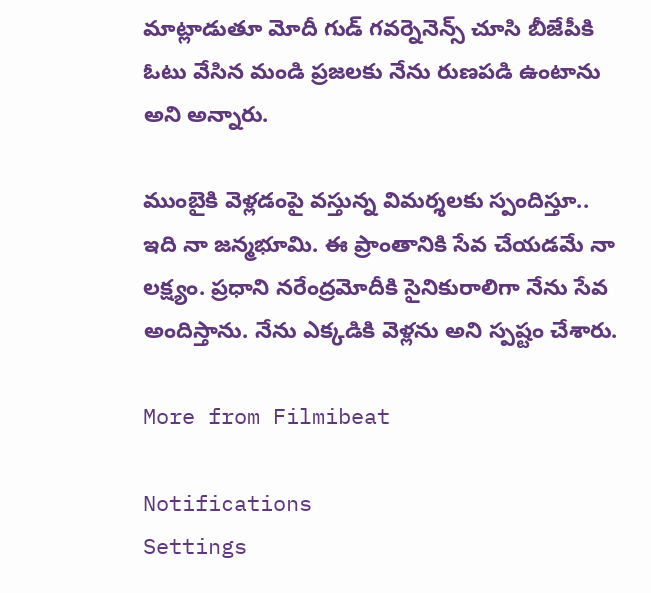మాట్లాడుతూ మోదీ గుడ్ గవర్నెనెన్స్ చూసి బీజేపీకి ఓటు వేసిన మండి ప్రజలకు నేను రుణపడి ఉంటాను అని అన్నారు.

ముంబైకి వెళ్లడంపై వస్తున్న విమర్శలకు స్పందిస్తూ.. ఇది నా జన్మభూమి. ఈ ప్రాంతానికి సేవ చేయడమే నా లక్ష్యం. ప్రధాని నరేంద్రమోదీకి సైనికురాలిగా నేను సేవ అందిస్తాను. నేను ఎక్కడికి వెళ్లను అని స్పష్టం చేశారు.

More from Filmibeat

Notifications
Settings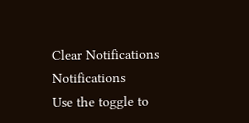Clear Notifications
Notifications
Use the toggle to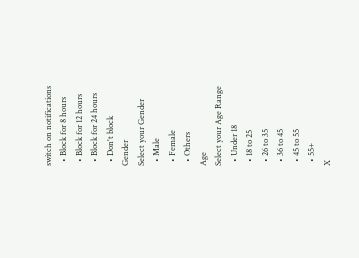switch on notifications
  • Block for 8 hours
  • Block for 12 hours
  • Block for 24 hours
  • Don't block
Gender
Select your Gender
  • Male
  • Female
  • Others
Age
Select your Age Range
  • Under 18
  • 18 to 25
  • 26 to 35
  • 36 to 45
  • 45 to 55
  • 55+
X